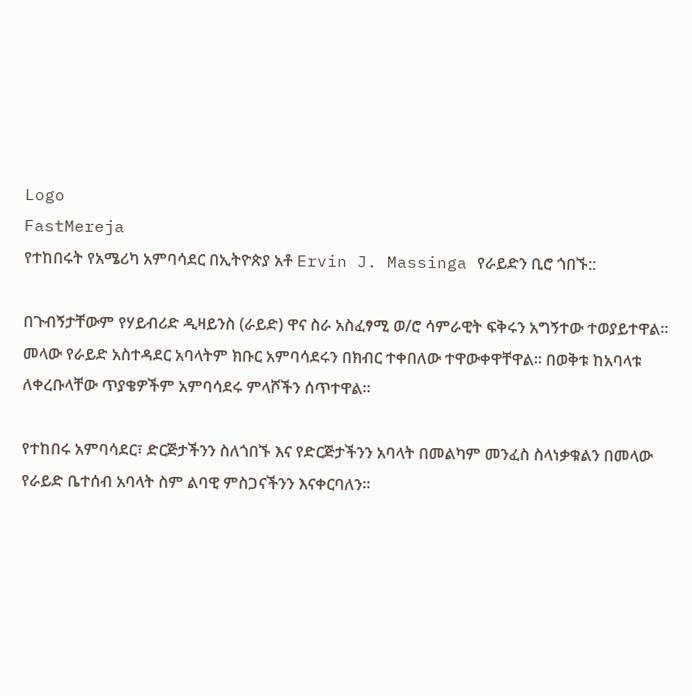Logo
FastMereja
የተከበሩት የአሜሪካ አምባሳደር በኢትዮጵያ አቶ Ervin J. Massinga የራይድን ቢሮ ጎበኙ::

በጉብኝታቸውም የሃይብሪድ ዲዛይንስ (ራይድ) ዋና ስራ አስፈፃሚ ወ/ሮ ሳምራዊት ፍቅሩን አግኝተው ተወያይተዋል፡፡ መላው የራይድ አስተዳደር አባላትም ክቡር አምባሳደሩን በክብር ተቀበለው ተዋውቀዋቸዋል፡፡ በወቅቱ ከአባላቱ ለቀረቡላቸው ጥያቄዎችም አምባሳደሩ ምላሾችን ሰጥተዋል፡፡

የተከበሩ አምባሳደር፣ ድርጅታችንን ስለጎበኙ እና የድርጅታችንን አባላት በመልካም መንፈስ ስላነቃቁልን በመላው የራይድ ቤተሰብ አባላት ስም ልባዊ ምስጋናችንን እናቀርባለን፡፡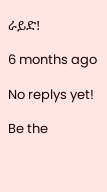ራይድ!

6 months ago

No replys yet!

Be the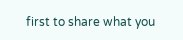first to share what you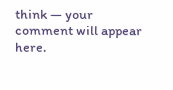think — your comment will appear here.